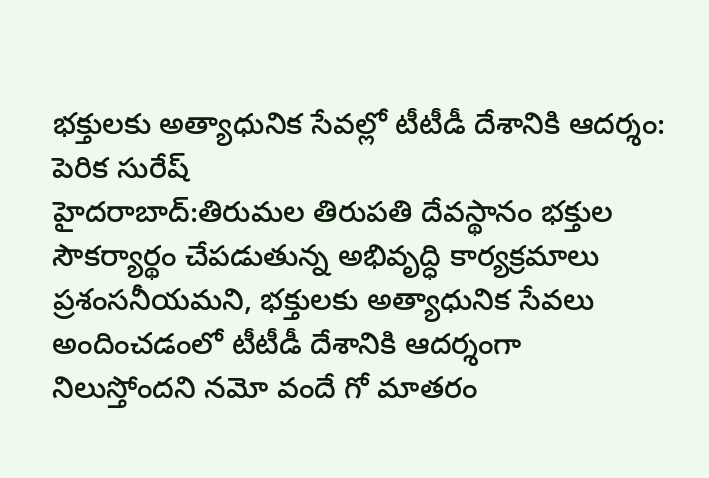భక్తులకు అత్యాధునిక సేవల్లో టీటీడీ దేశానికి ఆదర్శం: పెరిక సురేష్
హైదరాబాద్:తిరుమల తిరుపతి దేవస్థానం భక్తుల సౌకర్యార్థం చేపడుతున్న అభివృద్ధి కార్యక్రమాలు ప్రశంసనీయమని, భక్తులకు అత్యాధునిక సేవలు అందించడంలో టీటీడీ దేశానికి ఆదర్శంగా నిలుస్తోందని నమో వందే గో మాతరం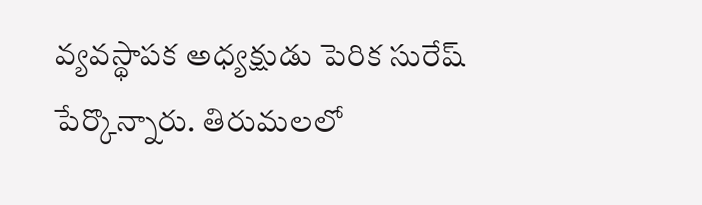వ్యవస్థాపక అధ్యక్షుడు పెరిక సురేష్ పేర్కొన్నారు. తిరుమలలో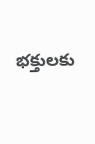భక్తులకు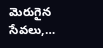మెరుగైన సేవలు,…